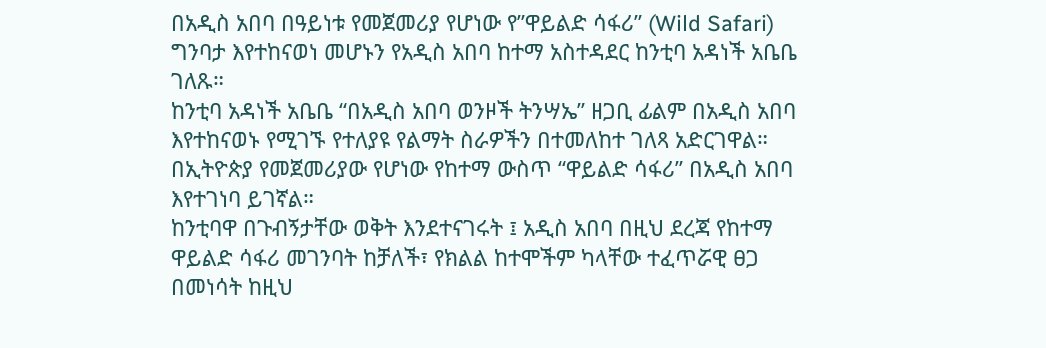በአዲስ አበባ በዓይነቱ የመጀመሪያ የሆነው የ”ዋይልድ ሳፋሪ” (Wild Safari) ግንባታ እየተከናወነ መሆኑን የአዲስ አበባ ከተማ አስተዳደር ከንቲባ አዳነች አቤቤ ገለጹ።
ከንቲባ አዳነች አቤቤ “በአዲስ አበባ ወንዞች ትንሣኤ” ዘጋቢ ፊልም በአዲስ አበባ እየተከናወኑ የሚገኙ የተለያዩ የልማት ስራዎችን በተመለከተ ገለጻ አድርገዋል።
በኢትዮጵያ የመጀመሪያው የሆነው የከተማ ውስጥ “ዋይልድ ሳፋሪ” በአዲስ አበባ እየተገነባ ይገኛል።
ከንቲባዋ በጉብኝታቸው ወቅት እንደተናገሩት ፤ አዲስ አበባ በዚህ ደረጃ የከተማ ዋይልድ ሳፋሪ መገንባት ከቻለች፣ የክልል ከተሞችም ካላቸው ተፈጥሯዊ ፀጋ በመነሳት ከዚህ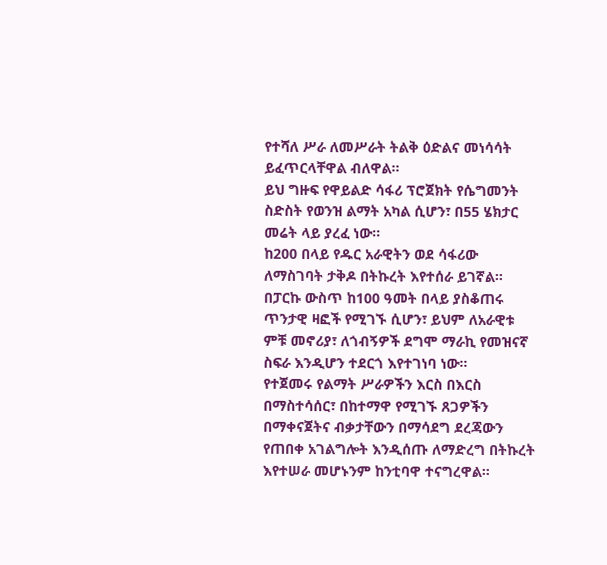የተሻለ ሥራ ለመሥራት ትልቅ ዕድልና መነሳሳት ይፈጥርላቸዋል ብለዋል።
ይህ ግዙፍ የዋይልድ ሳፋሪ ፕሮጀክት የሴግመንት ስድስት የወንዝ ልማት አካል ሲሆን፣ በ55 ሄክታር መሬት ላይ ያረፈ ነው።
ከ200 በላይ የዱር አራዊትን ወደ ሳፋሪው ለማስገባት ታቅዶ በትኩረት እየተሰራ ይገኛል።
በፓርኩ ውስጥ ከ100 ዓመት በላይ ያስቆጠሩ ጥንታዊ ዛፎች የሚገኙ ሲሆን፣ ይህም ለአራዊቱ ምቹ መኖሪያ፣ ለጎብኝዎች ደግሞ ማራኪ የመዝናኛ ስፍራ እንዲሆን ተደርጎ እየተገነባ ነው።
የተጀመሩ የልማት ሥራዎችን እርስ በእርስ በማስተሳሰር፣ በከተማዋ የሚገኙ ጸጋዎችን በማቀናጀትና ብቃታቸውን በማሳደግ ደረጃውን የጠበቀ አገልግሎት እንዲሰጡ ለማድረግ በትኩረት እየተሠራ መሆኑንም ከንቲባዋ ተናግረዋል።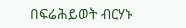በፍሬሕይወት ብርሃኑ